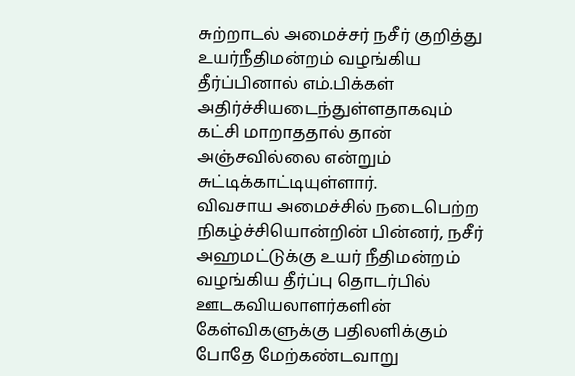சுற்றாடல் அமைச்சர் நசீர் குறித்து உயர்நீதிமன்றம் வழங்கிய தீர்ப்பினால் எம்.பிக்கள் அதிர்ச்சியடைந்துள்ளதாகவும் கட்சி மாறாததால் தான் அஞ்சவில்லை என்றும் சுட்டிக்காட்டியுள்ளார்.
விவசாய அமைச்சில் நடைபெற்ற நிகழ்ச்சியொன்றின் பின்னர், நசீர் அஹமட்டுக்கு உயர் நீதிமன்றம் வழங்கிய தீர்ப்பு தொடர்பில் ஊடகவியலாளர்களின் கேள்விகளுக்கு பதிலளிக்கும் போதே மேற்கண்டவாறு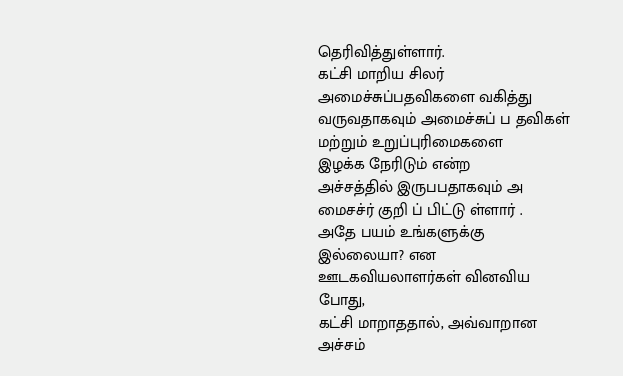தெரிவித்துள்ளார்.
கட்சி மாறிய சிலர்
அமைச்சுப்பதவிகளை வகித்து வருவதாகவும் அமைச்சுப் ப தவிகள் மற்றும் உறுப்புரிமைகளை
இழக்க நேரிடும் என்ற
அச்சத்தில் இருபபதாகவும் அ மைசச்ர் குறி ப் பிட்டு ள்ளார் .
அதே பயம் உங்களுக்கு
இல்லையா? என ஊடகவியலாளர்கள் வினவிய போது,
கட்சி மாறாததால், அவ்வாறான அச்சம்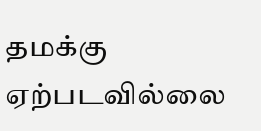தமக்கு ஏற்படவில்லை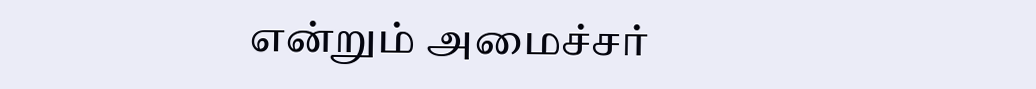என்றும் அமைச்சர்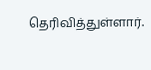தெரிவித்துள்ளார்.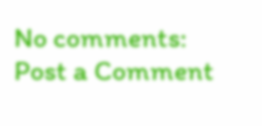No comments:
Post a Comment